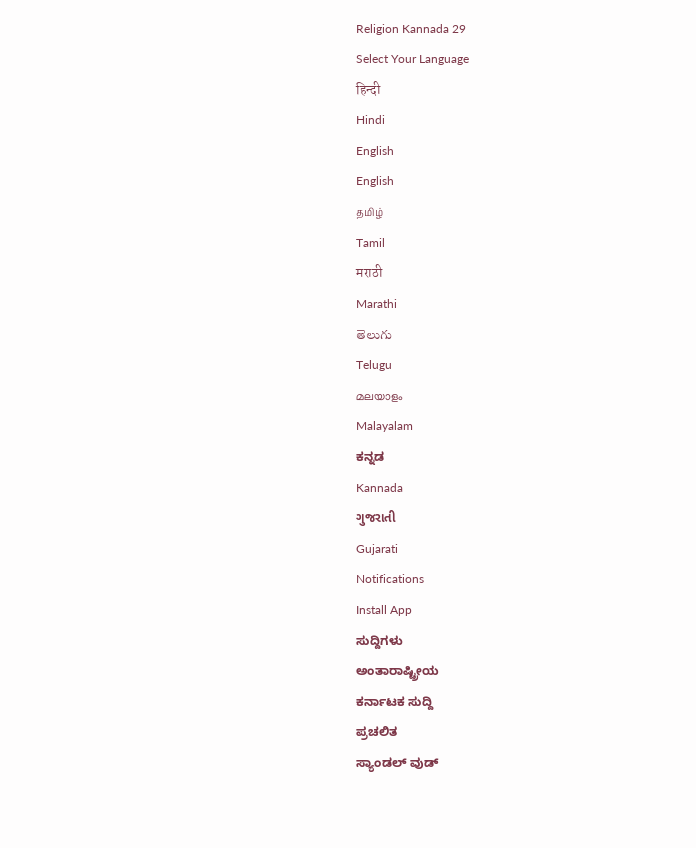Religion Kannada 29
Select Your Language
हिन्दी
Hindi
English
English
தமிழ்
Tamil
मराठी
Marathi
తెలుగు
Telugu
മലയാളം
Malayalam
ಕನ್ನಡ
Kannada
ગુજરાતી
Gujarati
Notifications
Install App
ಸುದ್ದಿಗಳು
ಅಂತಾರಾಷ್ಟ್ರೀಯ
ಕರ್ನಾಟಕ ಸುದ್ದಿ
ಪ್ರಚಲಿತ
ಸ್ಯಾಂಡಲ್ ವುಡ್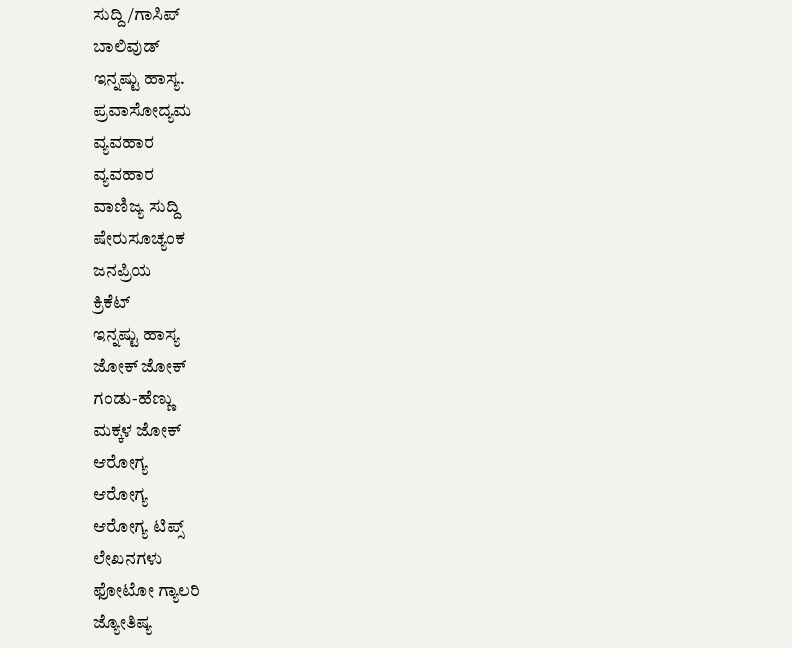ಸುದ್ದಿ/ಗಾಸಿಪ್
ಬಾಲಿವುಡ್
ಇನ್ನಷ್ಟು ಹಾಸ್ಯ.
ಪ್ರವಾಸೋದ್ಯಮ
ವ್ಯವಹಾರ
ವ್ಯವಹಾರ
ವಾಣಿಜ್ಯ ಸುದ್ದಿ
ಷೇರುಸೂಚ್ಯಂಕ
ಜನಪ್ರಿಯ
ಕ್ರಿಕೆಟ್
ಇನ್ನಷ್ಟು ಹಾಸ್ಯ
ಜೋಕ್ ಜೋಕ್
ಗಂಡು-ಹೆಣ್ಣು
ಮಕ್ಕಳ ಜೋಕ್
ಆರೋಗ್ಯ
ಆರೋಗ್ಯ
ಆರೋಗ್ಯ ಟಿಪ್ಸ್
ಲೇಖನಗಳು
ಫೋಟೋ ಗ್ಯಾಲರಿ
ಜ್ಯೋತಿಷ್ಯ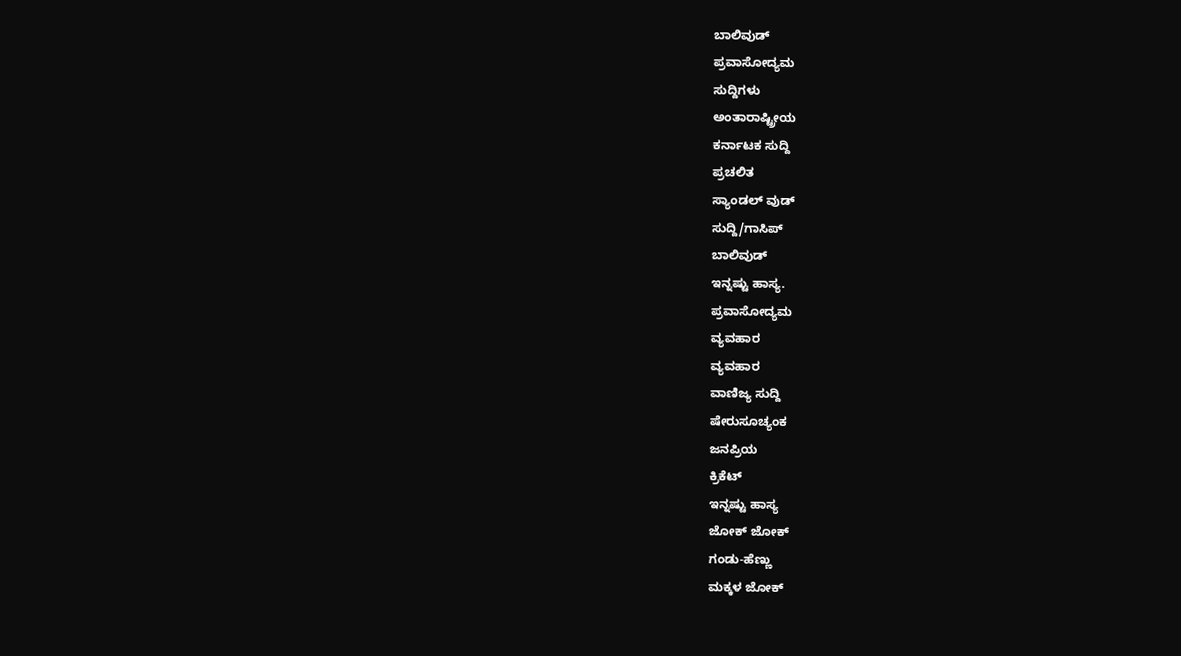ಬಾಲಿವುಡ್
ಪ್ರವಾಸೋದ್ಯಮ
ಸುದ್ದಿಗಳು
ಅಂತಾರಾಷ್ಟ್ರೀಯ
ಕರ್ನಾಟಕ ಸುದ್ದಿ
ಪ್ರಚಲಿತ
ಸ್ಯಾಂಡಲ್ ವುಡ್
ಸುದ್ದಿ/ಗಾಸಿಪ್
ಬಾಲಿವುಡ್
ಇನ್ನಷ್ಟು ಹಾಸ್ಯ.
ಪ್ರವಾಸೋದ್ಯಮ
ವ್ಯವಹಾರ
ವ್ಯವಹಾರ
ವಾಣಿಜ್ಯ ಸುದ್ದಿ
ಷೇರುಸೂಚ್ಯಂಕ
ಜನಪ್ರಿಯ
ಕ್ರಿಕೆಟ್
ಇನ್ನಷ್ಟು ಹಾಸ್ಯ
ಜೋಕ್ ಜೋಕ್
ಗಂಡು-ಹೆಣ್ಣು
ಮಕ್ಕಳ ಜೋಕ್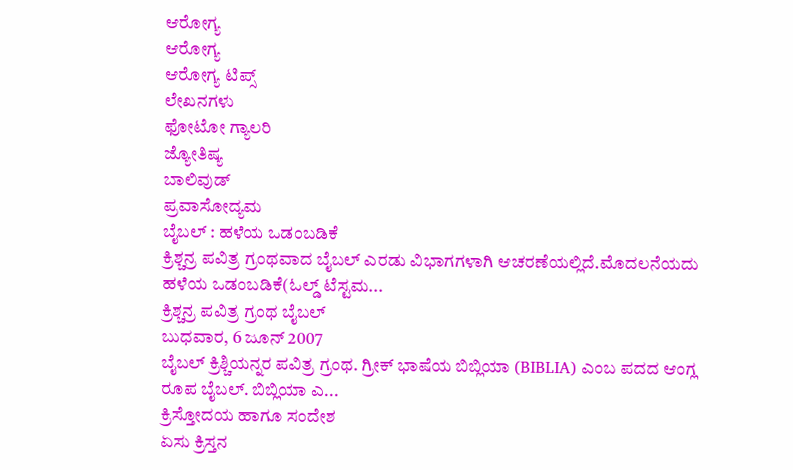ಆರೋಗ್ಯ
ಆರೋಗ್ಯ
ಆರೋಗ್ಯ ಟಿಪ್ಸ್
ಲೇಖನಗಳು
ಫೋಟೋ ಗ್ಯಾಲರಿ
ಜ್ಯೋತಿಷ್ಯ
ಬಾಲಿವುಡ್
ಪ್ರವಾಸೋದ್ಯಮ
ಬೈಬಲ್ : ಹಳೆಯ ಒಡಂಬಡಿಕೆ
ಕ್ರಿಶ್ಚನ್ರ ಪವಿತ್ರ ಗ್ರಂಥವಾದ ಬೈಬಲ್ ಎರಡು ವಿಭಾಗಗಳಾಗಿ ಆಚರಣೆಯಲ್ಲಿದೆ.ಮೊದಲನೆಯದು ಹಳೆಯ ಒಡಂಬಡಿಕೆ(ಓಲ್ಡ್ ಟೆಸ್ಟಮ...
ಕ್ರಿಶ್ಚನ್ರ ಪವಿತ್ರ ಗ್ರಂಥ ಬೈಬಲ್
ಬುಧವಾರ, 6 ಜೂನ್ 2007
ಬೈಬಲ್ ಕ್ರಿಶ್ಚಿಯನ್ನರ ಪವಿತ್ರ ಗ್ರಂಥ. ಗ್ರೀಕ್ ಭಾಷೆಯ ಬಿಬ್ಲಿಯಾ (BIBLIA) ಎಂಬ ಪದದ ಆಂಗ್ಲ ರೂಪ ಬೈಬಲ್. ಬಿಬ್ಲಿಯಾ ಎ...
ಕ್ರಿಸ್ತೋದಯ ಹಾಗೂ ಸಂದೇಶ
ಏಸು ಕ್ರಿಸ್ತನ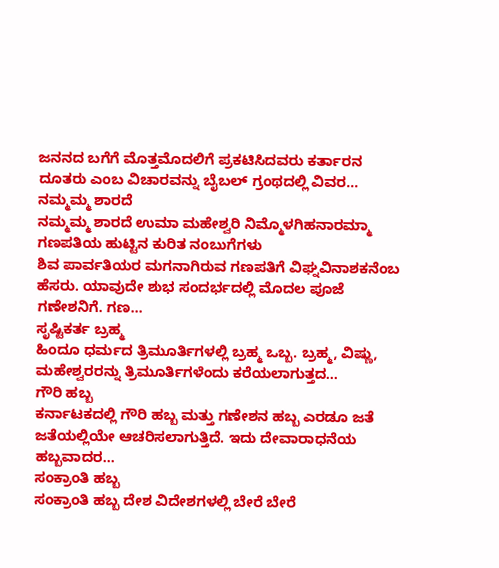ಜನನದ ಬಗೆಗೆ ಮೊತ್ತಮೊದಲಿಗೆ ಪ್ರಕಟಿಸಿದವರು ಕರ್ತಾರನ ದೂತರು ಎಂಬ ವಿಚಾರವನ್ನು ಬೈಬಲ್ ಗ್ರಂಥದಲ್ಲಿ ವಿವರ...
ನಮ್ಮಮ್ಮ ಶಾರದೆ
ನಮ್ಮಮ್ಮ ಶಾರದೆ ಉಮಾ ಮಹೇಶ್ವರಿ ನಿಮ್ಮೊಳಗಿಹನಾರಮ್ಮಾ
ಗಣಪತಿಯ ಹುಟ್ಟಿನ ಕುರಿತ ನಂಬುಗೆಗಳು
ಶಿವ ಪಾರ್ವತಿಯರ ಮಗನಾಗಿರುವ ಗಣಪತಿಗೆ ವಿಘ್ನವಿನಾಶಕನೆಂಬ ಹೆಸರು. ಯಾವುದೇ ಶುಭ ಸಂದರ್ಭದಲ್ಲಿ ಮೊದಲ ಪೂಜೆ ಗಣೇಶನಿಗೆ. ಗಣ...
ಸೃಷ್ಟಿಕರ್ತ ಬ್ರಹ್ಮ
ಹಿಂದೂ ಧರ್ಮದ ತ್ರಿಮೂರ್ತಿಗಳಲ್ಲಿ ಬ್ರಹ್ಮ ಒಬ್ಬ. ಬ್ರಹ್ಮ, ವಿಷ್ಣು, ಮಹೇಶ್ವರರನ್ನು ತ್ರಿಮೂರ್ತಿಗಳೆಂದು ಕರೆಯಲಾಗುತ್ತದ...
ಗೌರಿ ಹಬ್ಬ
ಕರ್ನಾಟಕದಲ್ಲಿ ಗೌರಿ ಹಬ್ಬ ಮತ್ತು ಗಣೇಶನ ಹಬ್ಬ ಎರಡೂ ಜತೆ ಜತೆಯಲ್ಲಿಯೇ ಆಚರಿಸಲಾಗುತ್ತಿದೆ. ಇದು ದೇವಾರಾಧನೆಯ ಹಬ್ಬವಾದರ...
ಸಂಕ್ರಾಂತಿ ಹಬ್ಬ
ಸಂಕ್ರಾಂತಿ ಹಬ್ಬ ದೇಶ ವಿದೇಶಗಳಲ್ಲಿ ಬೇರೆ ಬೇರೆ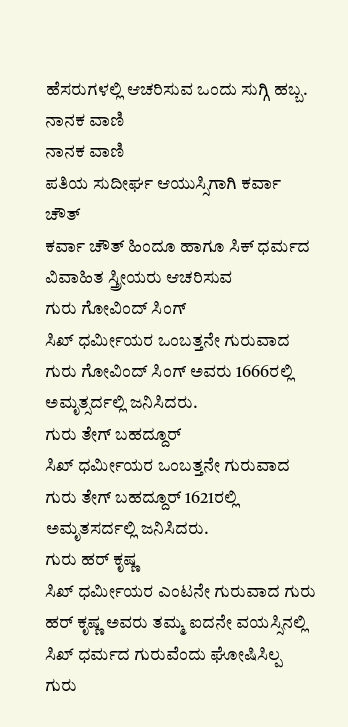ಹೆಸರುಗಳಲ್ಲಿ ಆಚರಿಸುವ ಒಂದು ಸುಗ್ಗಿ ಹಬ್ಬ.
ನಾನಕ ವಾಣಿ
ನಾನಕ ವಾಣಿ
ಪತಿಯ ಸುದೀರ್ಘ ಆಯುಸ್ಸಿಗಾಗಿ ಕರ್ವಾ ಚೌತ್
ಕರ್ವಾ ಚೌತ್ ಹಿಂದೂ ಹಾಗೂ ಸಿಕ್ ಧರ್ಮದ ವಿವಾಹಿತ ಸ್ತ್ರೀಯರು ಆಚರಿಸುವ
ಗುರು ಗೋವಿಂದ್ ಸಿಂಗ್
ಸಿಖ್ ಧರ್ಮೀಯರ ಒಂಬತ್ತನೇ ಗುರುವಾದ ಗುರು ಗೋವಿಂದ್ ಸಿಂಗ್ ಅವರು 1666ರಲ್ಲಿ ಅಮೃತ್ಸರ್ದಲ್ಲಿ ಜನಿಸಿದರು.
ಗುರು ತೇಗ್ ಬಹದ್ದೂರ್
ಸಿಖ್ ಧರ್ಮೀಯರ ಒಂಬತ್ತನೇ ಗುರುವಾದ ಗುರು ತೇಗ್ ಬಹದ್ದೂರ್ 1621ರಲ್ಲಿ ಅಮೃತಸರ್ದಲ್ಲಿ ಜನಿಸಿದರು.
ಗುರು ಹರ್ ಕೃಷ್ಣ
ಸಿಖ್ ಧರ್ಮೀಯರ ಎಂಟನೇ ಗುರುವಾದ ಗುರು ಹರ್ ಕೃಷ್ಣ ಅವರು ತಮ್ಮ ಐದನೇ ವಯಸ್ಸಿನಲ್ಲಿ ಸಿಖ್ ಧರ್ಮದ ಗುರುವೆಂದು ಘೋಷಿಸಿಲ್ಪ
ಗುರು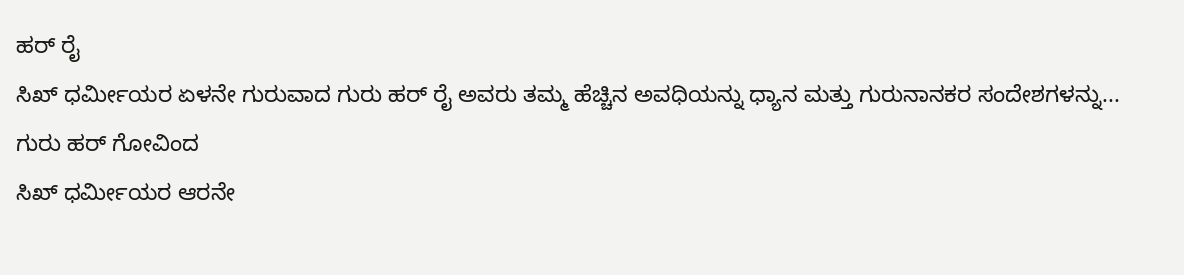ಹರ್ ರೈ
ಸಿಖ್ ಧರ್ಮೀಯರ ಏಳನೇ ಗುರುವಾದ ಗುರು ಹರ್ ರೈ ಅವರು ತಮ್ಮ ಹೆಚ್ಚಿನ ಅವಧಿಯನ್ನು ಧ್ಯಾನ ಮತ್ತು ಗುರುನಾನಕರ ಸಂದೇಶಗಳನ್ನು...
ಗುರು ಹರ್ ಗೋವಿಂದ
ಸಿಖ್ ಧರ್ಮೀಯರ ಆರನೇ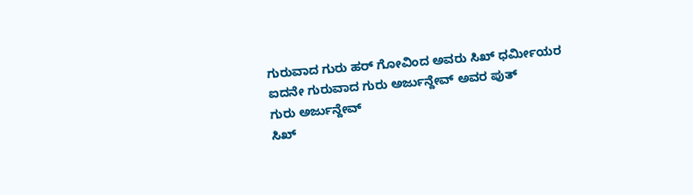ಗುರುವಾದ ಗುರು ಹರ್ ಗೋವಿಂದ ಅವರು ಸಿಖ್ ಧರ್ಮೀಯರ ಐದನೇ ಗುರುವಾದ ಗುರು ಅರ್ಜುನ್ದೇವ್ ಅವರ ಪುತ್
ಗುರು ಅರ್ಜುನ್ದೇವ್
ಸಿಖ್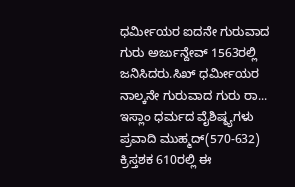ಧರ್ಮೀಯರ ಐದನೇ ಗುರುವಾದ ಗುರು ಅರ್ಜುನ್ದೇವ್ 1563ರಲ್ಲಿ ಜನಿಸಿದರು.ಸಿಖ್ ಧರ್ಮೀಯರ ನಾಲ್ಕನೇ ಗುರುವಾದ ಗುರು ರಾ...
ಇಸ್ಲಾಂ ಧರ್ಮದ ವೈಶಿಷ್ಠ್ಯಗಳು
ಪ್ರವಾದಿ ಮುಹ್ಮದ್(570-632) ಕ್ರಿಸ್ತಶಕ 610ರಲ್ಲಿ ಈ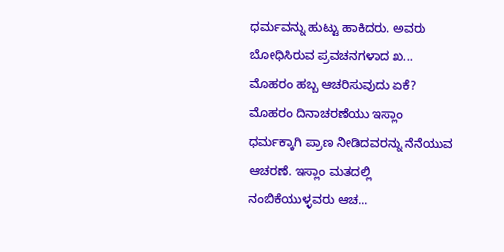ಧರ್ಮವನ್ನು ಹುಟ್ಟು ಹಾಕಿದರು. ಅವರು ಬೋಧಿಸಿರುವ ಪ್ರವಚನಗಳಾದ ಖ...
ಮೊಹರಂ ಹಬ್ಬ ಆಚರಿಸುವುದು ಏಕೆ?
ಮೊಹರಂ ದಿನಾಚರಣೆಯು ಇಸ್ಲಾಂ ಧರ್ಮಕ್ಕಾಗಿ ಪ್ರಾಣ ನೀಡಿದವರನ್ನು ನೆನೆಯುವ ಆಚರಣೆ. ಇಸ್ಲಾಂ ಮತದಲ್ಲಿ ನಂಬಿಕೆಯುಳ್ಳವರು ಆಚ...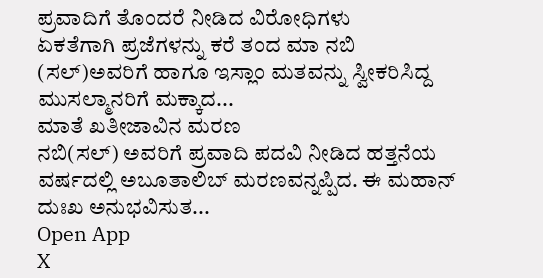ಪ್ರವಾದಿಗೆ ತೊಂದರೆ ನೀಡಿದ ವಿರೋಧಿಗಳು
ಏಕತೆಗಾಗಿ ಪ್ರಜೆಗಳನ್ನು ಕರೆ ತಂದ ಮಾ ನಬಿ (ಸಲ್)ಅವರಿಗೆ ಹಾಗೂ ಇಸ್ಲಾಂ ಮತವನ್ನು ಸ್ವೀಕರಿಸಿದ್ದ ಮುಸಲ್ಮಾನರಿಗೆ ಮಕ್ಕಾದ...
ಮಾತೆ ಖತೀಜಾವಿನ ಮರಣ
ನಬಿ(ಸಲ್) ಅವರಿಗೆ ಪ್ರವಾದಿ ಪದವಿ ನೀಡಿದ ಹತ್ತನೆಯ ವರ್ಷದಲ್ಲಿ ಅಬೂತಾಲಿಬ್ ಮರಣವನ್ನಪ್ಪಿದ. ಈ ಮಹಾನ್ ದುಃಖ ಅನುಭವಿಸುತ...
Open App
X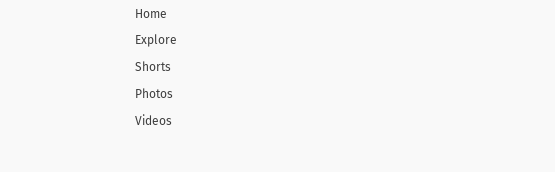Home
Explore
Shorts
Photos
Videos